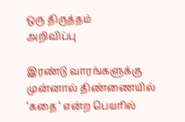ஒரு திருத்தம்
அறிவிப்பு

இரண்டு வாரங்களுக்கு முன்னால் திண்ணையில் ‘கதை ‘ என்ற பெயரில்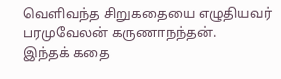வெளிவந்த சிறுகதையை எழுதியவர் பரமுவேலன் கருணாநந்தன்.
இந்தக் கதை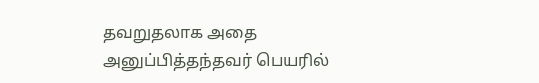தவறுதலாக அதை அனுப்பித்தந்தவர் பெயரில்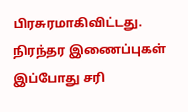பிரசுரமாகிவிட்டது.
நிரந்தர இணைப்புகள் இப்போது சரி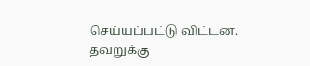செய்யப்பட்டு விட்டன.
தவறுக்கு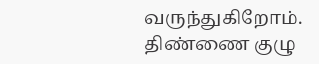வருந்துகிறோம்.
திண்ணை குழு